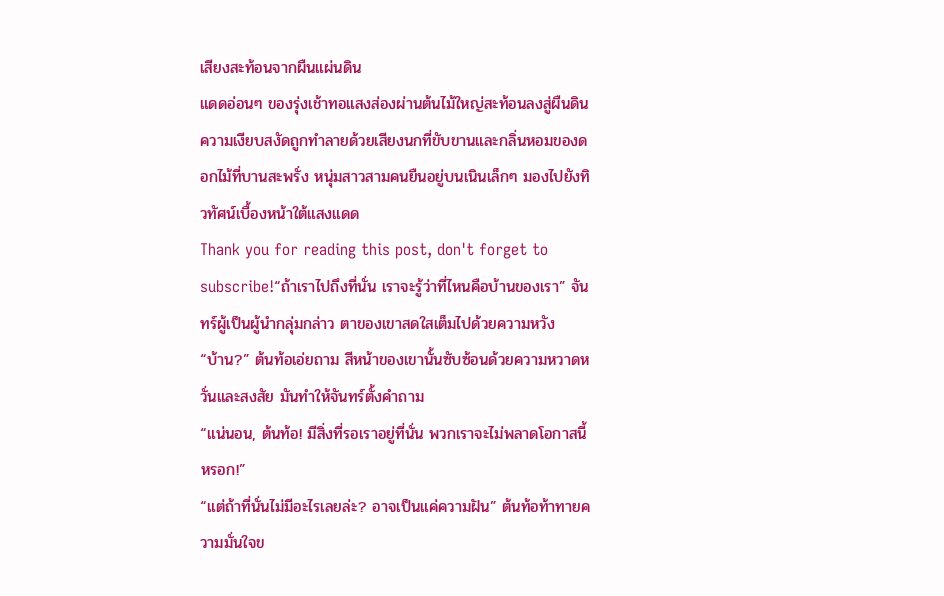เสียงสะท้อนจากผืนแผ่นดิน
แดดอ่อนๆ ของรุ่งเช้าทอแสงส่องผ่านต้นไม้ใหญ่สะท้อนลงสู่ผืนดิน ความเงียบสงัดถูกทำลายด้วยเสียงนกที่ขับขานและกลิ่นหอมของดอกไม้ที่บานสะพรั่ง หนุ่มสาวสามคนยืนอยู่บนเนินเล็กๆ มองไปยังทิวทัศน์เบื้องหน้าใต้แสงแดด
Thank you for reading this post, don't forget to subscribe!“ถ้าเราไปถึงที่นั่น เราจะรู้ว่าที่ไหนคือบ้านของเรา” จันทร์ผู้เป็นผู้นำกลุ่มกล่าว ตาของเขาสดใสเต็มไปด้วยความหวัง
“บ้าน?” ต้นท้อเอ่ยถาม สีหน้าของเขานั้นซับซ้อนด้วยความหวาดหวั่นและสงสัย มันทำให้จันทร์ตั้งคำถาม
“แน่นอน, ต้นท้อ! มีสิ่งที่รอเราอยู่ที่นั่น พวกเราจะไม่พลาดโอกาสนี้หรอก!”
“แต่ถ้าที่นั่นไม่มีอะไรเลยล่ะ? อาจเป็นแค่ความฝัน” ต้นท้อท้าทายความมั่นใจข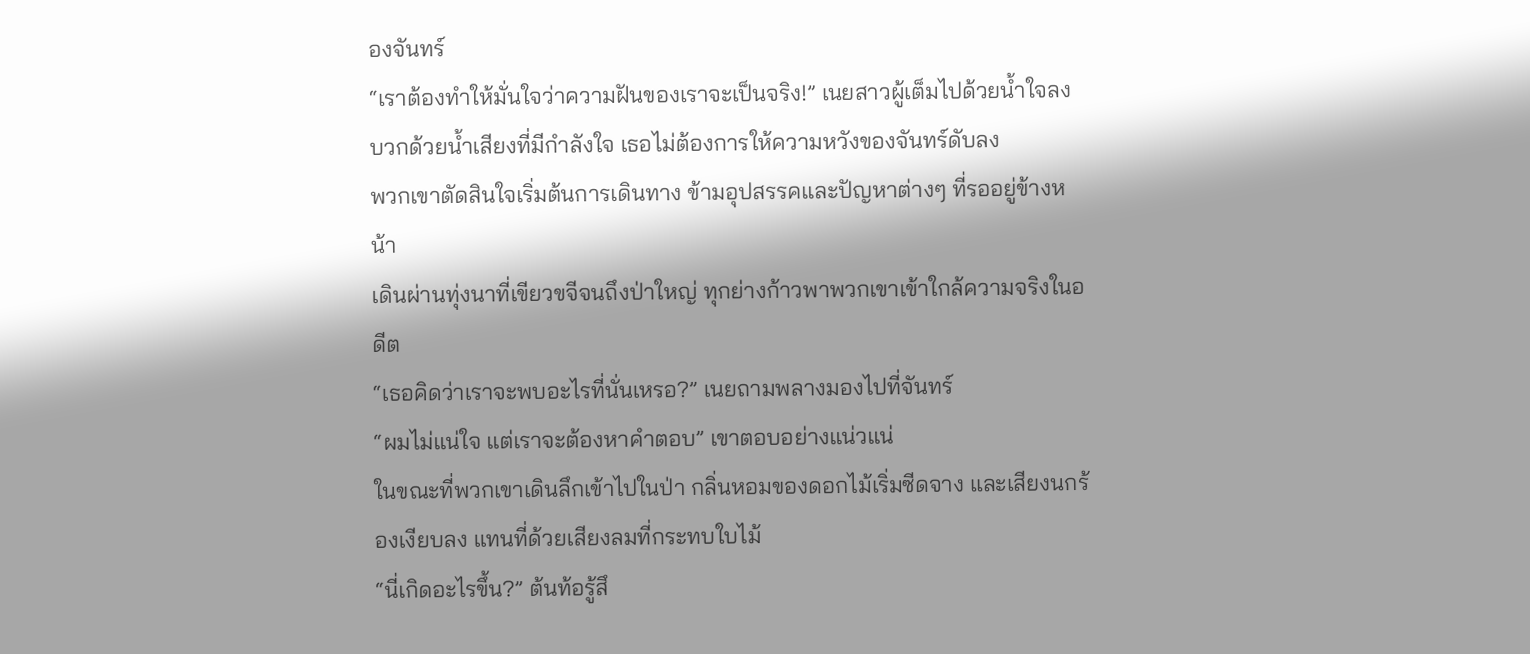องจันทร์
“เราต้องทำให้มั่นใจว่าความฝันของเราจะเป็นจริง!” เนยสาวผู้เต็มไปด้วยน้ำใจลงบวกด้วยน้ำเสียงที่มีกำลังใจ เธอไม่ต้องการให้ความหวังของจันทร์ดับลง
พวกเขาตัดสินใจเริ่มต้นการเดินทาง ข้ามอุปสรรคและปัญหาต่างๆ ที่รออยู่ข้างหน้า
เดินผ่านทุ่งนาที่เขียวขจีจนถึงป่าใหญ่ ทุกย่างก้าวพาพวกเขาเข้าใกล้ความจริงในอดีต
“เธอคิดว่าเราจะพบอะไรที่นั่นเหรอ?” เนยถามพลางมองไปที่จันทร์
“ผมไม่แน่ใจ แต่เราจะต้องหาคำตอบ” เขาตอบอย่างแน่วแน่
ในขณะที่พวกเขาเดินลึกเข้าไปในป่า กลิ่นหอมของดอกไม้เริ่มซีดจาง และเสียงนกร้องเงียบลง แทนที่ด้วยเสียงลมที่กระทบใบไม้
“นี่เกิดอะไรขึ้น?” ต้นท้อรู้สึ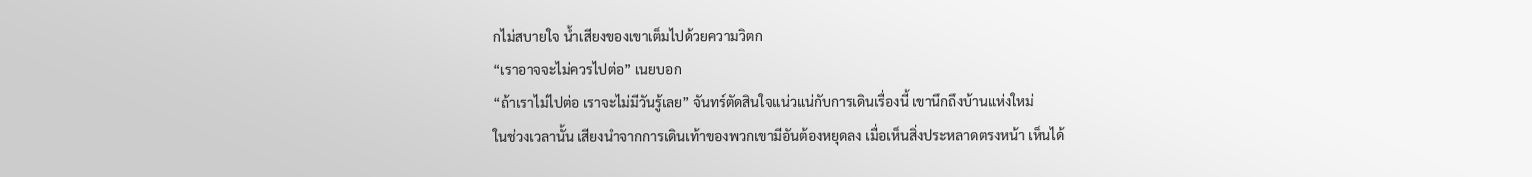กไม่สบายใจ น้ำเสียงของเขาเต็มไปด้วยความวิตก
“เราอาจจะไม่ควรไปต่อ” เนยบอก
“ถ้าเราไม่ไปต่อ เราจะไม่มีวันรู้เลย” จันทร์ตัดสินใจแน่วแน่กับการเดินเรื่องนี้ เขานึกถึงบ้านแห่งใหม่
ในช่วงเวลานั้น เสียงนำจากการเดินเท้าของพวกเขามีอันต้องหยุดลง เมื่อเห็นสิ่งประหลาดตรงหน้า เห็นได้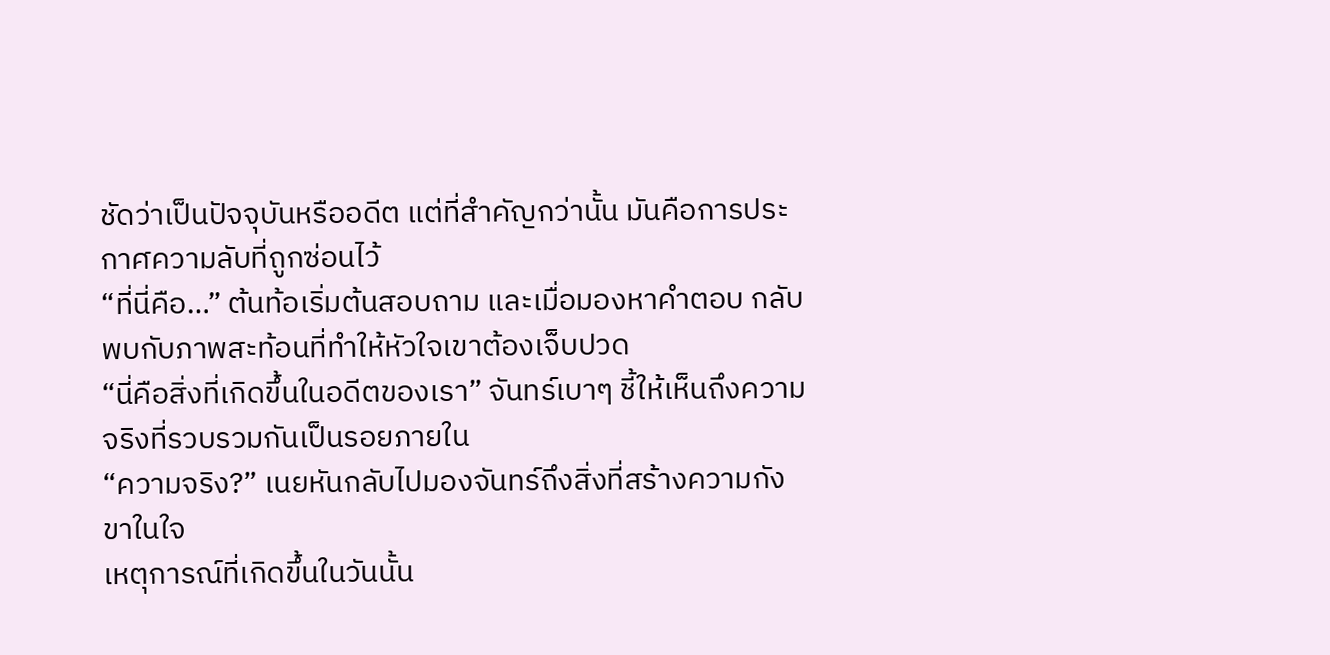ชัดว่าเป็นปัจจุบันหรืออดีต แต่ที่สำคัญกว่านั้น มันคือการประกาศความลับที่ถูกซ่อนไว้
“ที่นี่คือ…” ต้นท้อเริ่มต้นสอบถาม และเมื่อมองหาคำตอบ กลับพบกับภาพสะท้อนที่ทำให้หัวใจเขาต้องเจ็บปวด
“นี่คือสิ่งที่เกิดขึ้นในอดีตของเรา” จันทร์เบาๆ ชี้ให้เห็นถึงความจริงที่รวบรวมกันเป็นรอยภายใน
“ความจริง?” เนยหันกลับไปมองจันทร์ถึงสิ่งที่สร้างความกังขาในใจ
เหตุการณ์ที่เกิดขึ้นในวันนั้น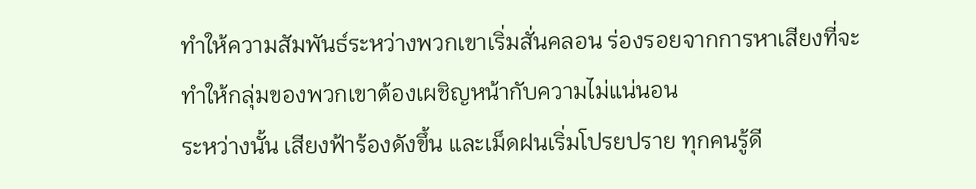ทำให้ความสัมพันธ์ระหว่างพวกเขาเริ่มสั่นคลอน ร่องรอยจากการหาเสียงที่จะทำให้กลุ่มของพวกเขาต้องเผชิญหน้ากับความไม่แน่นอน
ระหว่างนั้น เสียงฟ้าร้องดังขึ้น และเม็ดฝนเริ่มโปรยปราย ทุกคนรู้ดี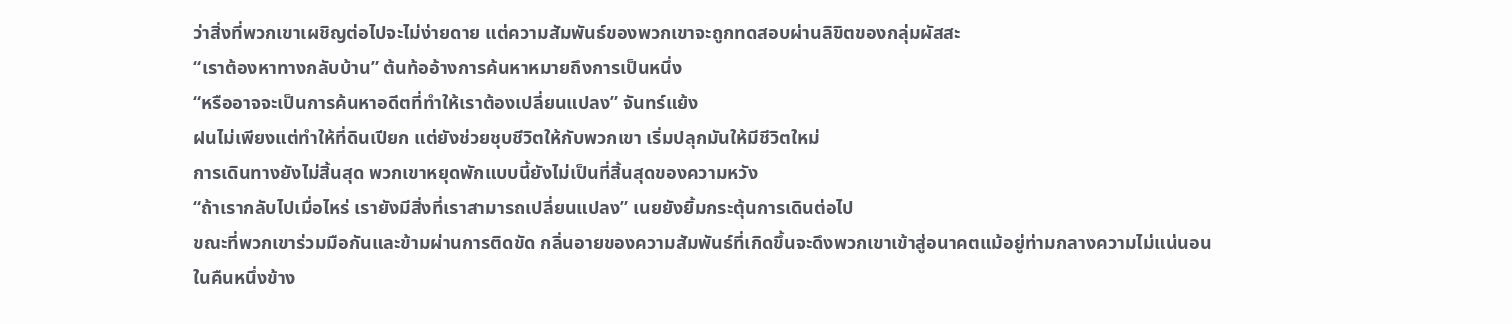ว่าสิ่งที่พวกเขาเผชิญต่อไปจะไม่ง่ายดาย แต่ความสัมพันธ์ของพวกเขาจะถูกทดสอบผ่านลิขิตของกลุ่มผัสสะ
“เราต้องหาทางกลับบ้าน” ต้นท้ออ้างการค้นหาหมายถึงการเป็นหนึ่ง
“หรืออาจจะเป็นการค้นหาอดีตที่ทำให้เราต้องเปลี่ยนแปลง” จันทร์แย้ง
ฝนไม่เพียงแต่ทำให้ที่ดินเปียก แต่ยังช่วยชุบชีวิตให้กับพวกเขา เริ่มปลุกมันให้มีชีวิตใหม่
การเดินทางยังไม่สิ้นสุด พวกเขาหยุดพักแบบนี้ยังไม่เป็นที่สิ้นสุดของความหวัง
“ถ้าเรากลับไปเมื่อไหร่ เรายังมีสิ่งที่เราสามารถเปลี่ยนแปลง” เนยยังยิ้มกระตุ้นการเดินต่อไป
ขณะที่พวกเขาร่วมมือกันและข้ามผ่านการติดขัด กลิ่นอายของความสัมพันธ์ที่เกิดขึ้นจะดึงพวกเขาเข้าสู่อนาคตแม้อยู่ท่ามกลางความไม่แน่นอน
ในคืนหนึ่งข้าง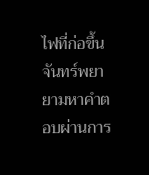ไฟที่ก่อขึ้น จันทร์พยายามหาคำตอบผ่านการ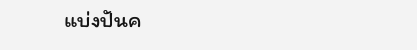แบ่งปันค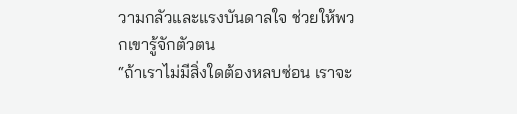วามกลัวและแรงบันดาลใจ ช่วยให้พวกเขารู้จักตัวตน
“ถ้าเราไม่มีสิ่งใดต้องหลบซ่อน เราจะ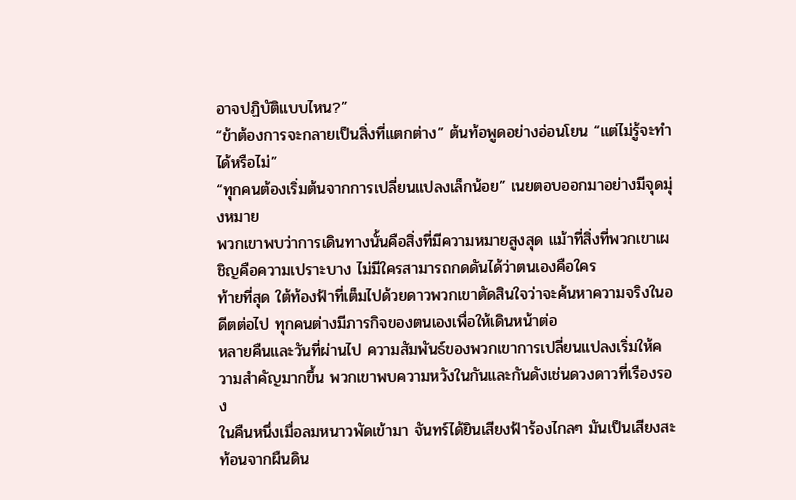อาจปฏิบัติแบบไหน?”
“ข้าต้องการจะกลายเป็นสิ่งที่แตกต่าง” ต้นท้อพูดอย่างอ่อนโยน “แต่ไม่รู้จะทำได้หรือไม่”
“ทุกคนต้องเริ่มต้นจากการเปลี่ยนแปลงเล็กน้อย” เนยตอบออกมาอย่างมีจุดมุ่งหมาย
พวกเขาพบว่าการเดินทางนั้นคือสิ่งที่มีความหมายสูงสุด แม้าที่สิ่งที่พวกเขาเผชิญคือความเปราะบาง ไม่มีใครสามารถกดดันได้ว่าตนเองคือใคร
ท้ายที่สุด ใต้ท้องฟ้าที่เต็มไปด้วยดาวพวกเขาตัดสินใจว่าจะค้นหาความจริงในอดีตต่อไป ทุกคนต่างมีภารกิจของตนเองเพื่อให้เดินหน้าต่อ
หลายคืนและวันที่ผ่านไป ความสัมพันธ์ของพวกเขาการเปลี่ยนแปลงเริ่มให้ความสำคัญมากขึ้น พวกเขาพบความหวังในกันและกันดังเช่นดวงดาวที่เรืองรอง
ในคืนหนึ่งเมื่อลมหนาวพัดเข้ามา จันทร์ได้ยินเสียงฟ้าร้องไกลๆ มันเป็นเสียงสะท้อนจากผืนดิน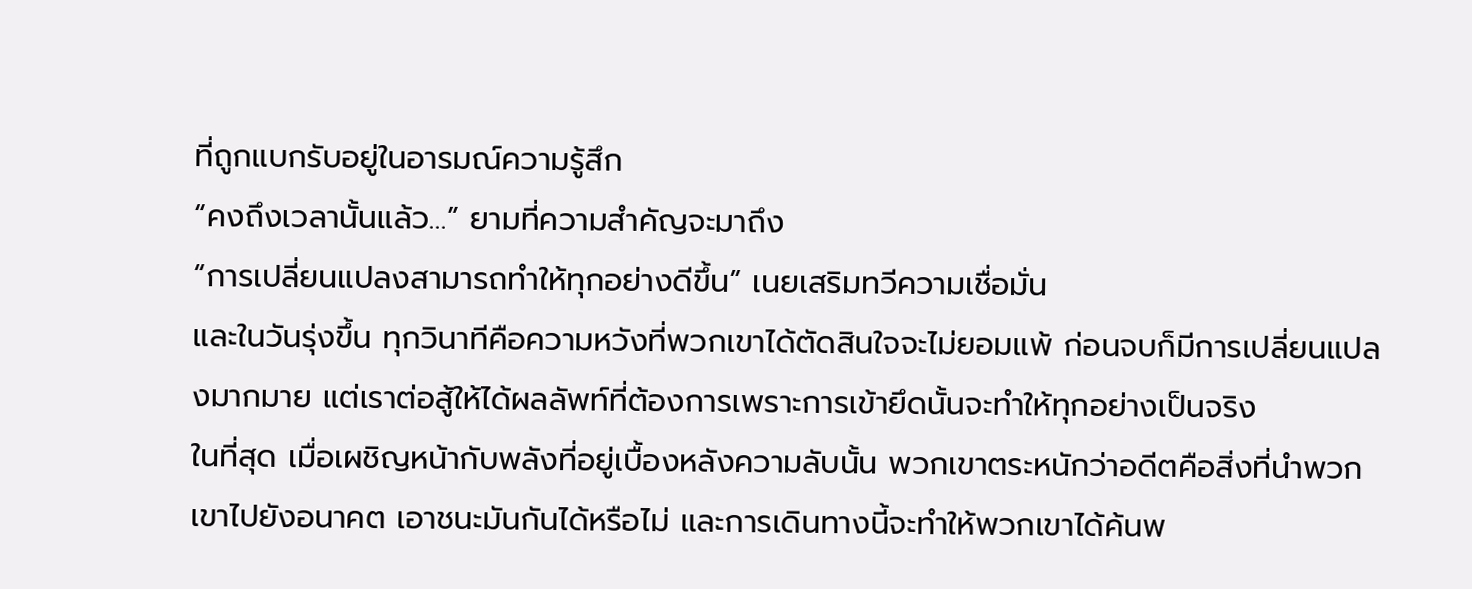ที่ถูกแบกรับอยู่ในอารมณ์ความรู้สึก
“คงถึงเวลานั้นแล้ว…” ยามที่ความสำคัญจะมาถึง
“การเปลี่ยนแปลงสามารถทำให้ทุกอย่างดีขึ้น” เนยเสริมทวีความเชื่อมั่น
และในวันรุ่งขึ้น ทุกวินาทีคือความหวังที่พวกเขาได้ตัดสินใจจะไม่ยอมแพ้ ก่อนจบก็มีการเปลี่ยนแปลงมากมาย แต่เราต่อสู้ให้ได้ผลลัพท์ที่ต้องการเพราะการเข้ายึดนั้นจะทำให้ทุกอย่างเป็นจริง
ในที่สุด เมื่อเผชิญหน้ากับพลังที่อยู่เบื้องหลังความลับนั้น พวกเขาตระหนักว่าอดีตคือสิ่งที่นำพวกเขาไปยังอนาคต เอาชนะมันกันได้หรือไม่ และการเดินทางนี้จะทำให้พวกเขาได้ค้นพ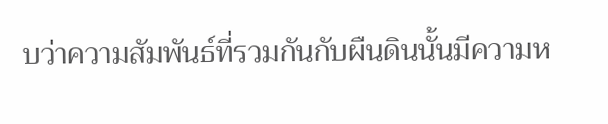บว่าความสัมพันธ์ที่รวมกันกับผืนดินนั้นมีความห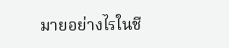มายอย่างไรในชี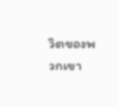วิตของพวกเขา